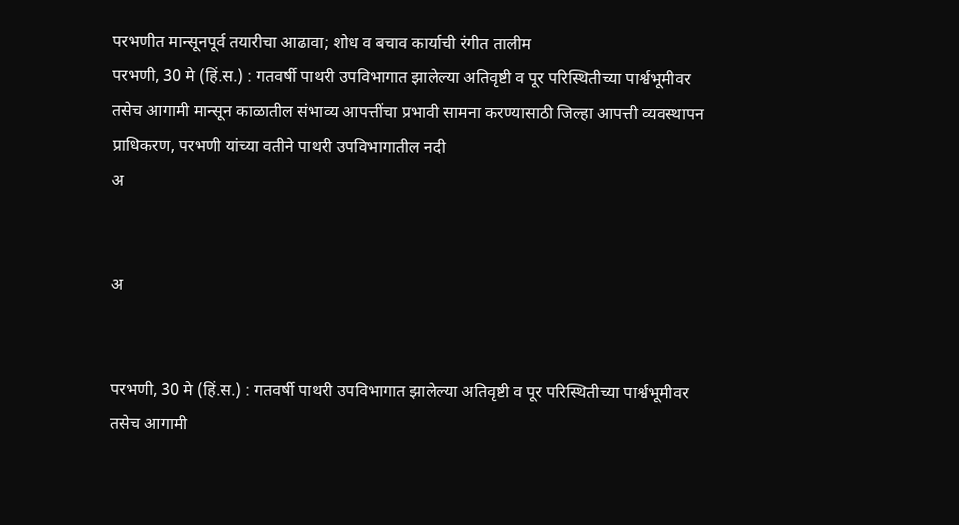परभणीत मान्सूनपूर्व तयारीचा आढावा; शोध व बचाव कार्याची रंगीत तालीम
परभणी, 30 मे (हिं.स.) : गतवर्षी पाथरी उपविभागात झालेल्या अतिवृष्टी व पूर परिस्थितीच्या पार्श्वभूमीवर तसेच आगामी मान्सून काळातील संभाव्य आपत्तींचा प्रभावी सामना करण्यासाठी जिल्हा आपत्ती व्यवस्थापन प्राधिकरण, परभणी यांच्या वतीने पाथरी उपविभागातील नदी
अ


अ


परभणी, 30 मे (हिं.स.) : गतवर्षी पाथरी उपविभागात झालेल्या अतिवृष्टी व पूर परिस्थितीच्या पार्श्वभूमीवर तसेच आगामी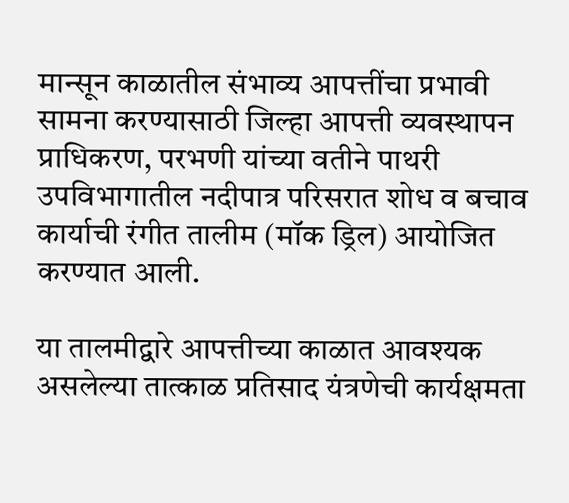मान्सून काळातील संभाव्य आपत्तींचा प्रभावी सामना करण्यासाठी जिल्हा आपत्ती व्यवस्थापन प्राधिकरण, परभणी यांच्या वतीने पाथरी उपविभागातील नदीपात्र परिसरात शोध व बचाव कार्याची रंगीत तालीम (मॉक ड्रिल) आयोजित करण्यात आली.

या तालमीद्वारे आपत्तीच्या काळात आवश्यक असलेल्या तात्काळ प्रतिसाद यंत्रणेची कार्यक्षमता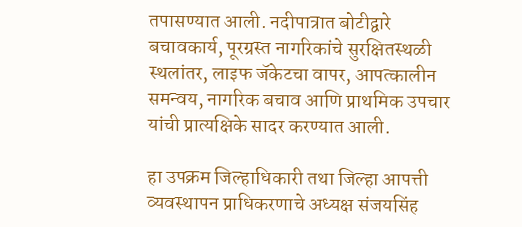तपासण्यात आली. नदीपात्रात बोटीद्वारे बचावकार्य, पूरग्रस्त नागरिकांचे सुरक्षितस्थळी स्थलांतर, लाइफ जॅकेटचा वापर, आपत्कालीन समन्वय, नागरिक बचाव आणि प्राथमिक उपचार यांची प्रात्यक्षिके सादर करण्यात आली.

हा उपक्रम जिल्हाधिकारी तथा जिल्हा आपत्ती व्यवस्थापन प्राधिकरणाचे अध्यक्ष संजयसिंह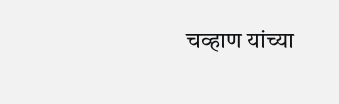चव्हाण यांच्या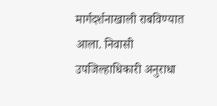मार्गदर्शनाखाली राबविण्यात आला. निवासी उपजिल्हाधिकारी अनुराधा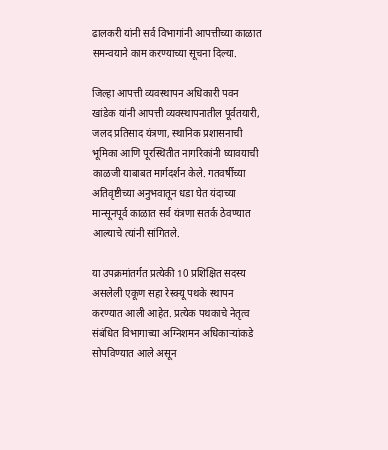ढालकरी यांनी सर्व विभागांनी आपत्तीच्या काळात समन्वयाने काम करण्याच्या सूचना दिल्या.

जिल्हा आपत्ती व्यवस्थापन अधिकारी पवन खांडेक यांनी आपत्ती व्यवस्थापनातील पूर्वतयारी, जलद प्रतिसाद यंत्रणा, स्थानिक प्रशासनाची भूमिका आणि पूरस्थितीत नागरिकांनी घ्यावयाची काळजी याबाबत मार्गदर्शन केले. गतवर्षीच्या अतिवृष्टीच्या अनुभवातून धडा घेत यंदाच्या मान्सूनपूर्व काळात सर्व यंत्रणा सतर्क ठेवण्यात आल्याचे त्यांनी सांगितले.

या उपक्रमांतर्गत प्रत्येकी 10 प्रशिक्षित सदस्य असलेली एकूण सहा रेस्क्यू पथके स्थापन करण्यात आली आहेत. प्रत्येक पथकाचे नेतृत्व संबंधित विभागाच्या अग्निशमन अधिकाऱ्यांकडे सोपविण्यात आले असून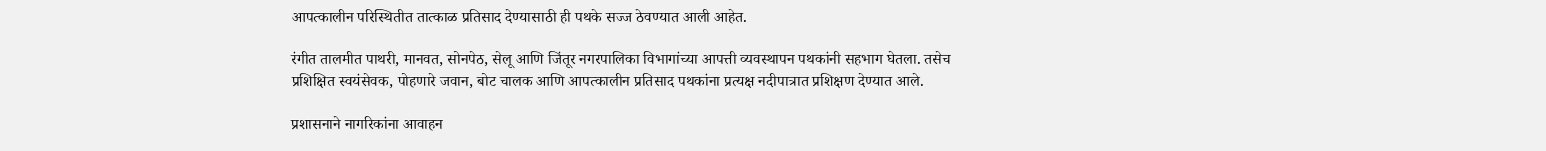आपत्कालीन परिस्थितीत तात्काळ प्रतिसाद देण्यासाठी ही पथके सज्ज ठेवण्यात आली आहेत.

रंगीत तालमीत पाथरी, मानवत, सोनपेठ, सेलू आणि जिंतूर नगरपालिका विभागांच्या आपत्ती व्यवस्थापन पथकांनी सहभाग घेतला. तसेच प्रशिक्षित स्वयंसेवक, पोहणारे जवान, बोट चालक आणि आपत्कालीन प्रतिसाद पथकांना प्रत्यक्ष नदीपात्रात प्रशिक्षण देण्यात आले.

प्रशासनाने नागरिकांना आवाहन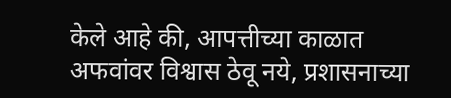केले आहे की, आपत्तीच्या काळात अफवांवर विश्वास ठेवू नये, प्रशासनाच्या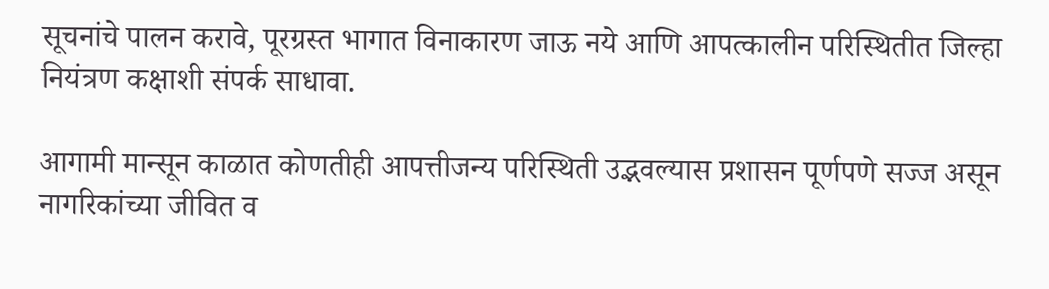सूचनांचे पालन करावे, पूरग्रस्त भागात विनाकारण जाऊ नये आणि आपत्कालीन परिस्थितीत जिल्हा नियंत्रण कक्षाशी संपर्क साधावा.

आगामी मान्सून काळात कोणतीही आपत्तीजन्य परिस्थिती उद्भवल्यास प्रशासन पूर्णपणे सज्ज असून नागरिकांच्या जीवित व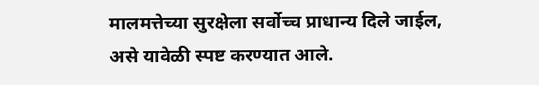मालमत्तेच्या सुरक्षेला सर्वोच्च प्राधान्य दिले जाईल, असे यावेळी स्पष्ट करण्यात आले.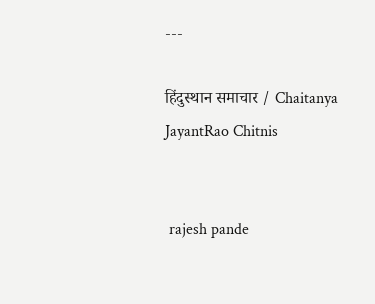---

हिंदुस्थान समाचार / Chaitanya JayantRao Chitnis


 rajesh pande